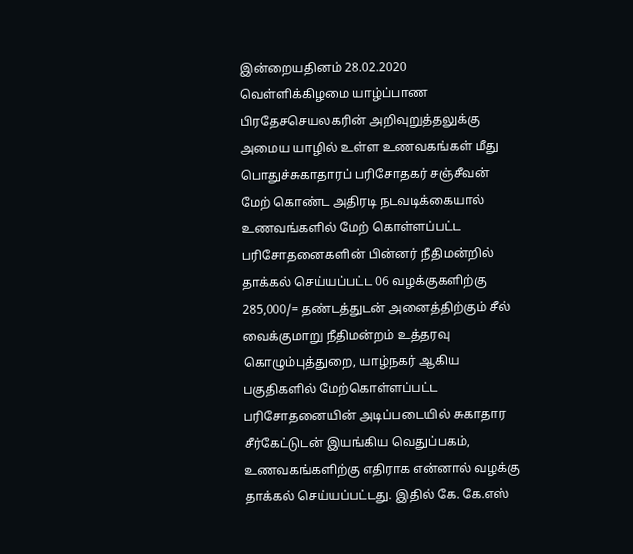இன்றையதினம் 28.02.2020 வெள்ளிக்கிழமை யாழ்ப்பாண பிரதேசசெயலகரின் அறிவுறுத்தலுக்கு அமைய யாழில் உள்ள உணவகங்கள் மீது பொதுச்சுகாதாரப் பரிசோதகர் சஞ்சீவன் மேற் கொண்ட அதிரடி நடவடிக்கையால் உணவங்களில் மேற் கொள்ளப்பட்ட பரிசோதனைகளின் பின்னர் நீதிமன்றில் தாக்கல் செய்யப்பட்ட 06 வழக்குகளிற்கு 285,000/= தண்டத்துடன் அனைத்திற்கும் சீல் வைக்குமாறு நீதிமன்றம் உத்தரவு
கொழும்புத்துறை, யாழ்நகர் ஆகிய பகுதிகளில் மேற்கொள்ளப்பட்ட பரிசோதனையின் அடிப்படையில் சுகாதார சீர்கேட்டுடன் இயங்கிய வெதுப்பகம், உணவகங்களிற்கு எதிராக என்னால் வழக்கு தாக்கல் செய்யப்பட்டது. இதில் கே. கே.எஸ்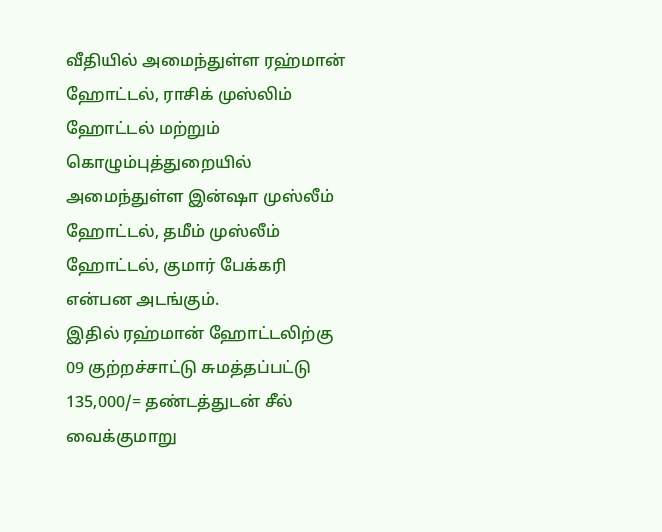வீதியில் அமைந்துள்ள ரஹ்மான் ஹோட்டல், ராசிக் முஸ்லிம் ஹோட்டல் மற்றும் கொழும்புத்துறையில் அமைந்துள்ள இன்ஷா முஸ்லீம் ஹோட்டல், தமீம் முஸ்லீம் ஹோட்டல், குமார் பேக்கரி என்பன அடங்கும்.
இதில் ரஹ்மான் ஹோட்டலிற்கு 09 குற்றச்சாட்டு சுமத்தப்பட்டு 135,000/= தண்டத்துடன் சீல் வைக்குமாறு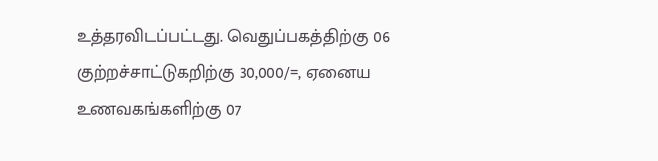உத்தரவிடப்பட்டது. வெதுப்பகத்திற்கு 06 குற்றச்சாட்டுகறிற்கு 30,000/=, ஏனைய உணவகங்களிற்கு 07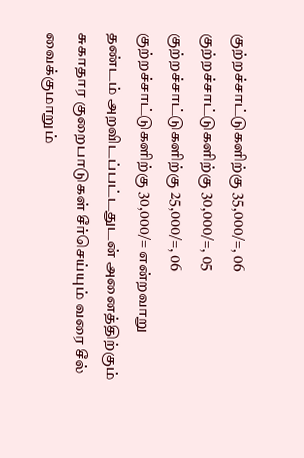குற்றச்சாட்டுகளிற்கு 35,000/=, 06 குற்றச்சாட்டுகளிற்கு 30,000/=, 05 குற்றச்சாட்டுகளிற்கு 25,000/=, 06 குற்றச்சாட்டுகளிற்கு 30,000/= என்றவாறு தண்டம் அறவிடப்பட்டதுடன் அனைத்திற்கும் சுகாதார குறைபாடுகள் சீர்செய்யும் வரை சீல் வைக்குமாறும்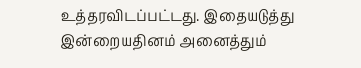உத்தரவிடப்பட்டது. இதையடுத்து இன்றையதினம் அனைத்தும்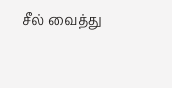சீல் வைத்து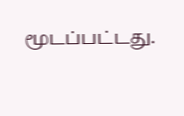மூடப்பட்டது.